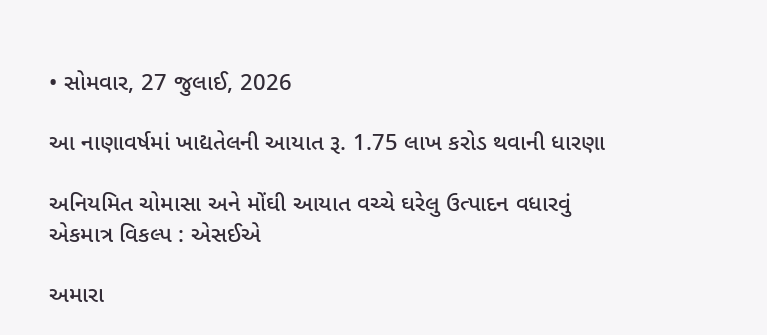• સોમવાર, 27 જુલાઈ, 2026

આ નાણાવર્ષમાં ખાદ્યતેલની આયાત રૂ. 1.75 લાખ કરોડ થવાની ધારણા

અનિયમિત ચોમાસા અને મોંઘી આયાત વચ્ચે ઘરેલુ ઉત્પાદન વધારવું એકમાત્ર વિકલ્પ : એસઈએ

અમારા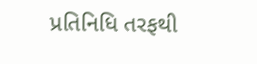પ્રતિનિધિ તરફથી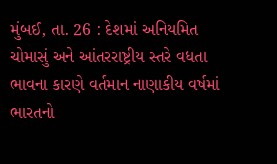મુંબઈ, તા. 26 : દેશમાં અનિયમિત ચોમાસું અને આંતરરાષ્ટ્રીય સ્તરે વધતા ભાવના કારણે વર્તમાન નાણાકીય વર્ષમાં ભારતનો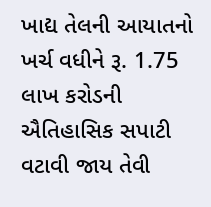ખાદ્ય તેલની આયાતનો ખર્ચ વધીને રૂ. 1.75 લાખ કરોડની ઐતિહાસિક સપાટી વટાવી જાય તેવી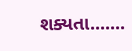શક્યતા.......